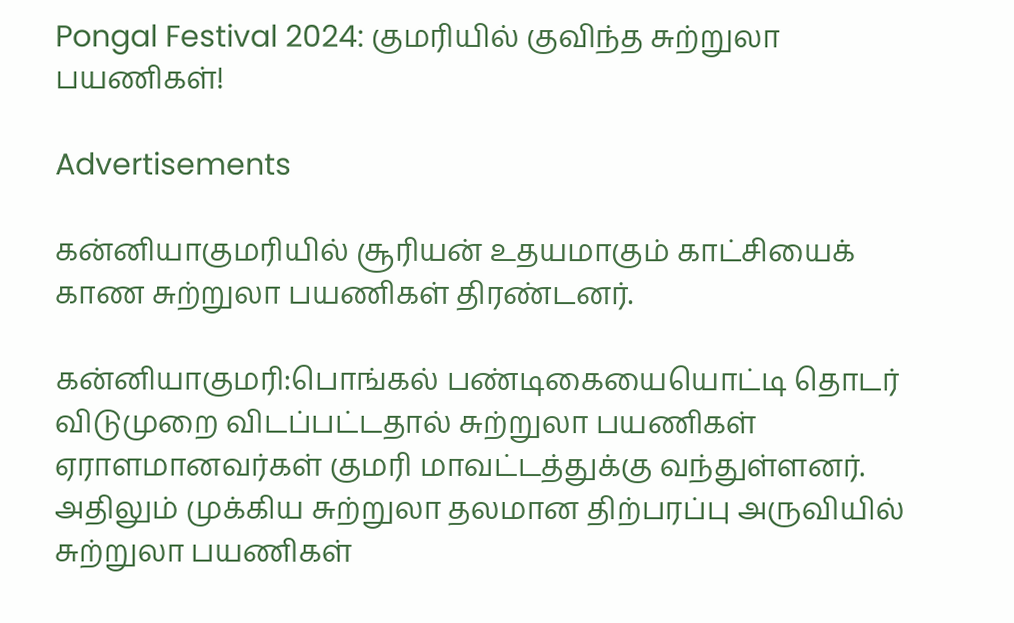Pongal Festival 2024: குமரியில் குவிந்த சுற்றுலா பயணிகள்!

Advertisements

கன்னியாகுமரியில் சூரியன் உதயமாகும் காட்சியைக் காண சுற்றுலா பயணிகள் திரண்டனர்.

கன்னியாகுமரி:பொங்கல் பண்டிகையையொட்டி தொடர் விடுமுறை விடப்பட்டதால் சுற்றுலா பயணிகள் ஏராளமானவர்கள் குமரி மாவட்டத்துக்கு வந்துள்ளனர். அதிலும் முக்கிய சுற்றுலா தலமான திற்பரப்பு அருவியில் சுற்றுலா பயணிகள்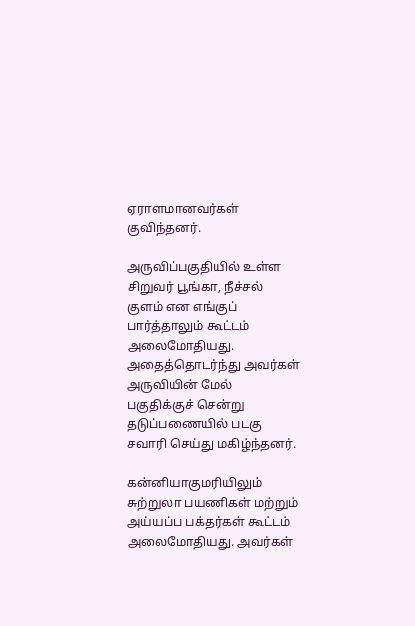ஏராளமானவர்கள் குவிந்தனர்.

அருவிப்பகுதியில் உள்ள சிறுவர் பூங்கா, நீச்சல் குளம் என எங்குப் பார்த்தாலும் கூட்டம் அலைமோதியது. அதைத்தொடர்ந்து அவர்கள் அருவியின் மேல் பகுதிக்குச் சென்று தடுப்பணையில் படகு சவாரி செய்து மகிழ்ந்தனர்.

கன்னியாகுமரியிலும் சுற்றுலா பயணிகள் மற்றும் அய்யப்ப பக்தர்கள் கூட்டம் அலைமோதியது. அவர்கள்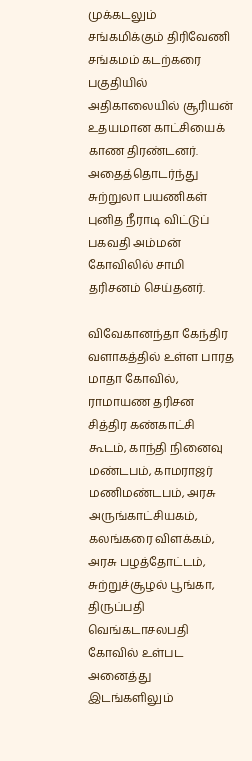முக்கடலும் சங்கமிக்கும் திரிவேணி சங்கமம் கடற்கரை பகுதியில் அதிகாலையில் சூரியன் உதயமான காட்சியைக் காண திரண்டனர். அதைத்தொடர்ந்து சுற்றுலா பயணிகள் புனித நீராடி விட்டுப் பகவதி அம்மன் கோவிலில் சாமி தரிசனம் செய்தனர்.

விவேகானந்தா கேந்திர வளாகத்தில் உள்ள பாரத மாதா கோவில், ராமாயண தரிசன சித்திர கண்காட்சி கூடம், காந்தி நினைவு மண்டபம், காமராஜர் மணிமண்டபம், அரசு அருங்காட்சியகம், கலங்கரை விளக்கம், அரசு பழத்தோட்டம், சுற்றுச்சூழல் பூங்கா, திருப்பதி வெங்கடாசலபதி கோவில் உள்பட அனைத்து இடங்களிலும்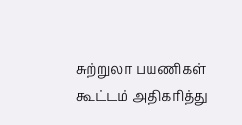சுற்றுலா பயணிகள் கூட்டம் அதிகரித்து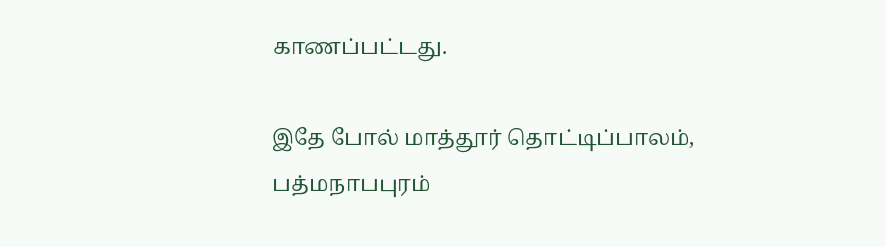காணப்பட்டது.

இதே போல் மாத்தூர் தொட்டிப்பாலம், பத்மநாபபுரம்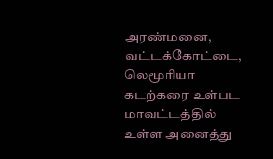அரண்மனை, வட்டக்கோட்டை, லெமூரியா கடற்கரை உள்பட மாவட்டத்தில் உள்ள அனைத்து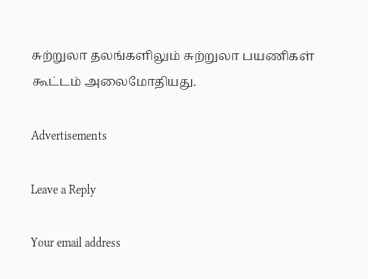சுற்றுலா தலங்களிலும் சுற்றுலா பயணிகள் கூட்டம் அலைமோதியது.

Advertisements

Leave a Reply

Your email address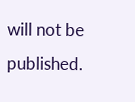will not be published.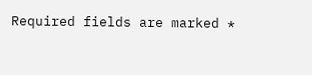Required fields are marked *